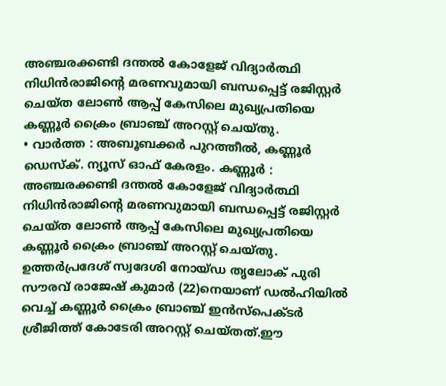അഞ്ചരക്കണ്ടി ദന്തൽ കോളേജ് വിദ്യാർത്ഥി നിധിൻരാജിന്റെ മരണവുമായി ബന്ധപ്പെട്ട് രജിസ്റ്റർ ചെയ്ത ലോൺ ആപ്പ് കേസിലെ മുഖ്യപ്രതിയെ കണ്ണൂർ ക്രൈം ബ്രാഞ്ച് അറസ്റ്റ് ചെയ്തു.
• വാർത്ത : അബൂബക്കർ പുറത്തീൽ, കണ്ണൂർ ഡെസ്ക്. ന്യൂസ് ഓഫ് കേരളം. കണ്ണൂർ : അഞ്ചരക്കണ്ടി ദന്തൽ കോളേജ് വിദ്യാർത്ഥി നിധിൻരാജിന്റെ മരണവുമായി ബന്ധപ്പെട്ട് രജിസ്റ്റർ ചെയ്ത ലോൺ ആപ്പ് കേസിലെ മുഖ്യപ്രതിയെ കണ്ണൂർ ക്രൈം ബ്രാഞ്ച് അറസ്റ്റ് ചെയ്തു. ഉത്തർപ്രദേശ് സ്വദേശി നോയ്ഡ തൃലോക് പുരി സൗരവ് രാജേഷ് കുമാർ (22)നെയാണ് ഡൽഹിയിൽ വെച്ച് കണ്ണൂർ ക്രൈം ബ്രാഞ്ച് ഇൻസ്പെക്ടർ ശ്രീജിത്ത് കോടേരി അറസ്റ്റ് ചെയ്തത്.ഈ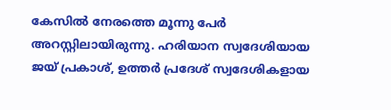കേസിൽ നേരത്തെ മൂന്നു പേർ അറസ്റ്റിലായിരുന്നു. ഹരിയാന സ്വദേശിയായ ജയ് പ്രകാശ്, ഉത്തർ പ്രദേശ് സ്വദേശികളായ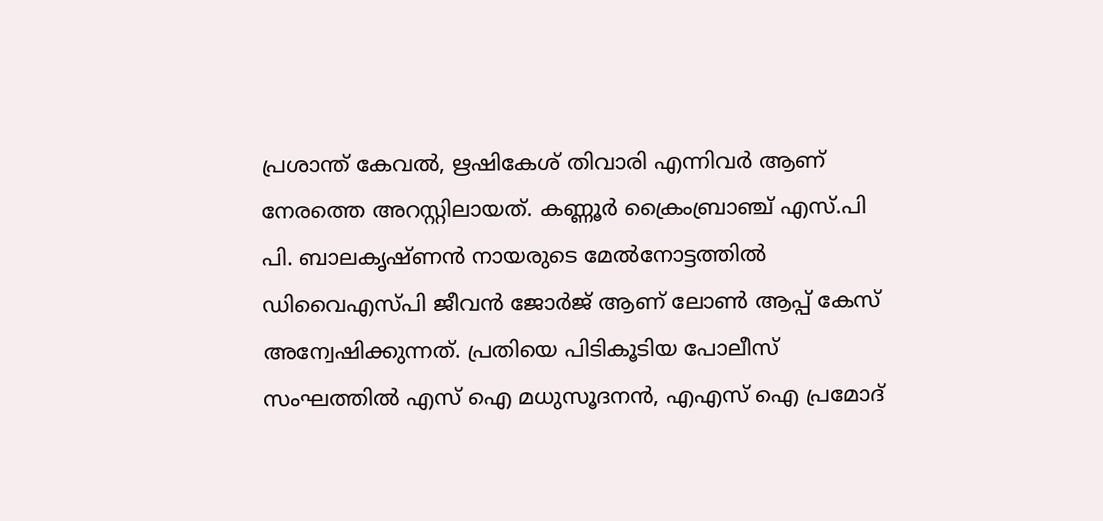പ്രശാന്ത് കേവൽ, ഋഷികേശ് തിവാരി എന്നിവർ ആണ് നേരത്തെ അറസ്റ്റിലായത്. കണ്ണൂർ ക്രൈംബ്രാഞ്ച് എസ്.പി പി. ബാലകൃഷ്ണൻ നായരുടെ മേൽനോട്ടത്തിൽ ഡിവൈഎസ്പി ജീവൻ ജോർജ് ആണ് ലോൺ ആപ്പ് കേസ് അന്വേഷിക്കുന്നത്. പ്രതിയെ പിടികൂടിയ പോലീസ് സംഘത്തിൽ എസ് ഐ മധുസൂദനൻ, എഎസ് ഐ പ്രമോദ്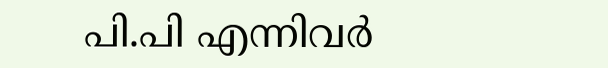പി.പി എന്നിവർ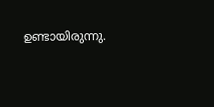ഉണ്ടായിരുന്നു.